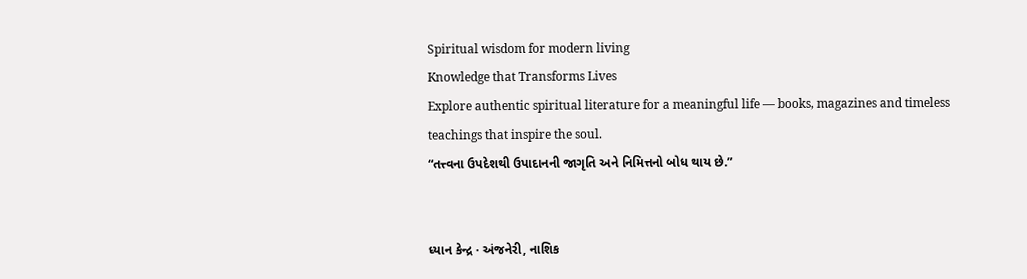Spiritual wisdom for modern living
Knowledge that Transforms Lives
Explore authentic spiritual literature for a meaningful life — books, magazines and timeless teachings that inspire the soul.
“તત્ત્વના ઉપદેશથી ઉપાદાનની જાગૃતિ અને નિમિત્તનો બોધ થાય છે.”


ધ્યાન કેન્દ્ર · અંજનેરી, નાશિક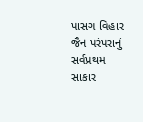પાસગ વિહાર
જૈન પરંપરાનું સર્વપ્રથમ સાકાર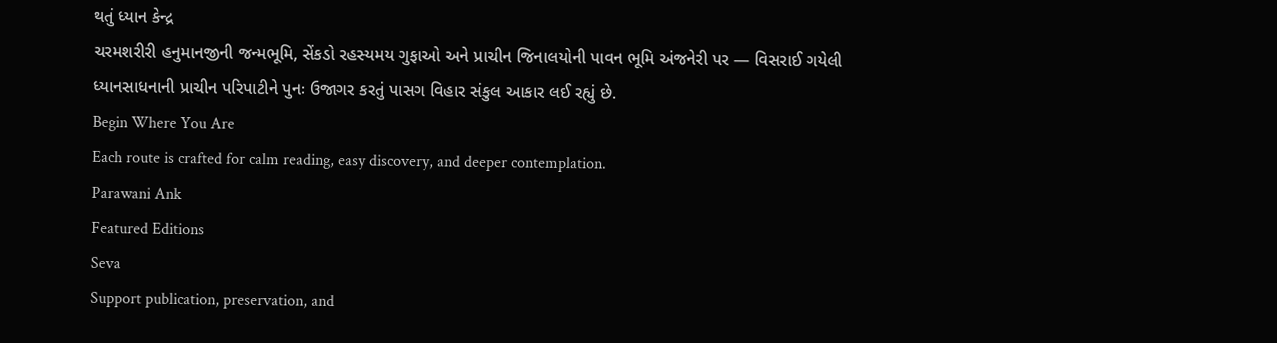થતું ધ્યાન કેન્દ્ર
ચરમશરીરી હનુમાનજીની જન્મભૂમિ, સેંકડો રહસ્યમય ગુફાઓ અને પ્રાચીન જિનાલયોની પાવન ભૂમિ અંજનેરી પર — વિસરાઈ ગયેલી ધ્યાનસાધનાની પ્રાચીન પરિપાટીને પુનઃ ઉજાગર કરતું પાસગ વિહાર સંકુલ આકાર લઈ રહ્યું છે.
Begin Where You Are
Each route is crafted for calm reading, easy discovery, and deeper contemplation.
Parawani Ank
Featured Editions
Seva
Support publication, preservation, and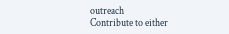outreach
Contribute to either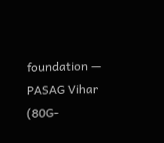foundation — PASAG Vihar (80G-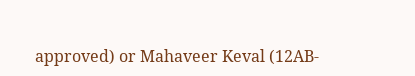approved) or Mahaveer Keval (12AB-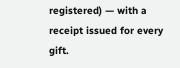registered) — with a receipt issued for every gift.